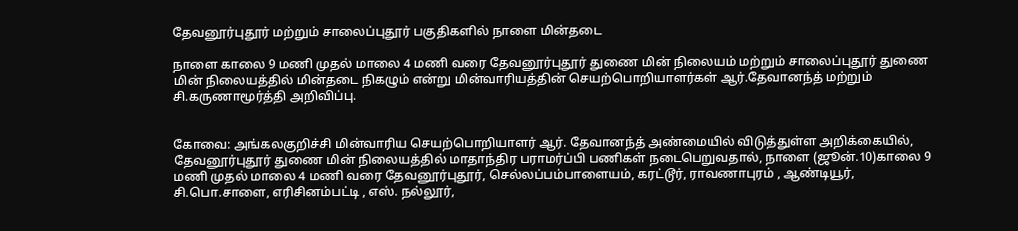தேவனூர்புதூர் மற்றும் சாலைப்புதூர் பகுதிகளில் நாளை மின்தடை

நாளை காலை 9 மணி முதல் மாலை 4 மணி வரை தேவனூர்புதூர் துணை மின் நிலையம் மற்றும் சாலைப்புதூர் துணை மின் நிலையத்தில் மின்தடை நிகழும் என்று மின்வாரியத்தின் செயற்பொறியாளர்கள் ஆர்.தேவானந்த் மற்றும் சி.கருணாமூர்த்தி அறிவிப்பு.


கோவை: அங்கலகுறிச்சி மின்வாரிய செயற்பொறியாளர் ஆர். தேவானந்த் அண்மையில் விடுத்துள்ள அறிக்கையில், தேவனூர்புதூர் துணை மின் நிலையத்தில் மாதாந்திர பராமர்ப்பி பணிகள் நடைபெறுவதால், நாளை (ஜூன்.10)காலை 9 மணி முதல் மாலை 4 மணி வரை தேவனூர்புதூர், செல்லப்பம்பாளையம், கரட்டூர், ராவணாபுரம் , ஆண்டியூர், சி.பொ.சாளை, எரிசினம்பட்டி , எஸ். நல்லூர்,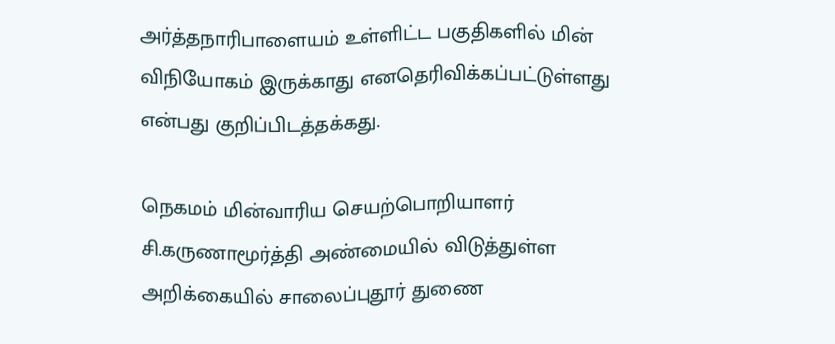அர்த்தநாரிபாளையம் உள்ளிட்ட பகுதிகளில் மின் விநியோகம் இருக்காது எனதெரிவிக்கப்பட்டுள்ளது என்பது குறிப்பிடத்தக்கது.

நெகமம் மின்வாரிய செயற்பொறியாளர் சி.கருணாமூர்த்தி அண்மையில் விடுத்துள்ள அறிக்கையில் சாலைப்புதூர் துணை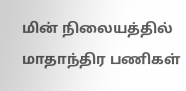மின் நிலையத்தில் மாதாந்திர பணிகள்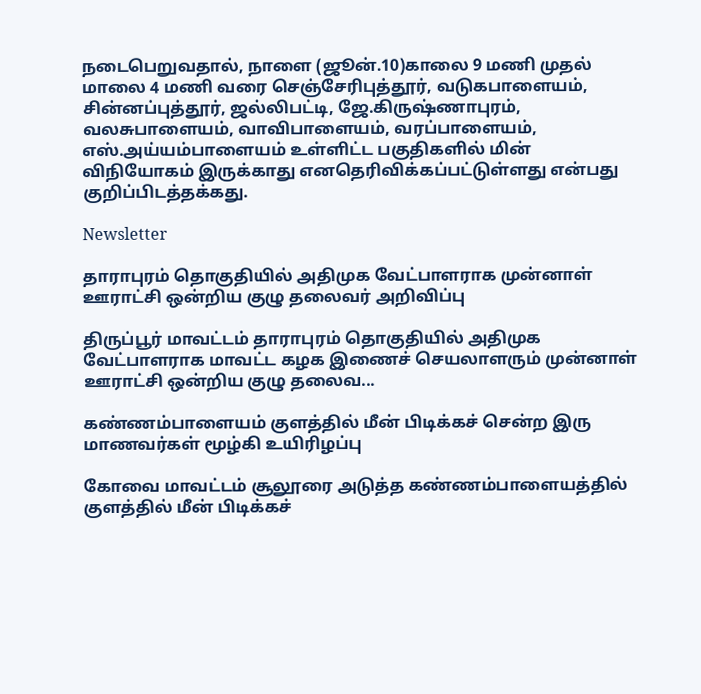நடைபெறுவதால், நாளை (ஜூன்.10)காலை 9 மணி முதல் மாலை 4 மணி வரை செஞ்சேரிபுத்தூர், வடுகபாளையம், சின்னப்புத்தூர், ஜல்லிபட்டி, ஜே.கிருஷ்ணாபுரம், வலசுபாளையம், வாவிபாளையம், வரப்பாளையம், எஸ்.அய்யம்பாளையம் உள்ளிட்ட பகுதிகளில் மின் விநியோகம் இருக்காது எனதெரிவிக்கப்பட்டுள்ளது என்பது குறிப்பிடத்தக்கது.

Newsletter

தாராபுரம் தொகுதியில் அதிமுக வேட்பாளராக முன்னாள் ஊராட்சி ஒன்றிய குழு தலைவர் அறிவிப்பு

திருப்பூர் மாவட்டம் தாராபுரம் தொகுதியில் அதிமுக வேட்பாளராக மாவட்ட கழக இணைச் செயலாளரும் முன்னாள் ஊராட்சி ஒன்றிய குழு தலைவ...

கண்ணம்பாளையம் குளத்தில் மீன் பிடிக்கச் சென்ற இரு மாணவர்கள் மூழ்கி உயிரிழப்பு

கோவை மாவட்டம் சூலூரை அடுத்த கண்ணம்பாளையத்தில் குளத்தில் மீன் பிடிக்கச்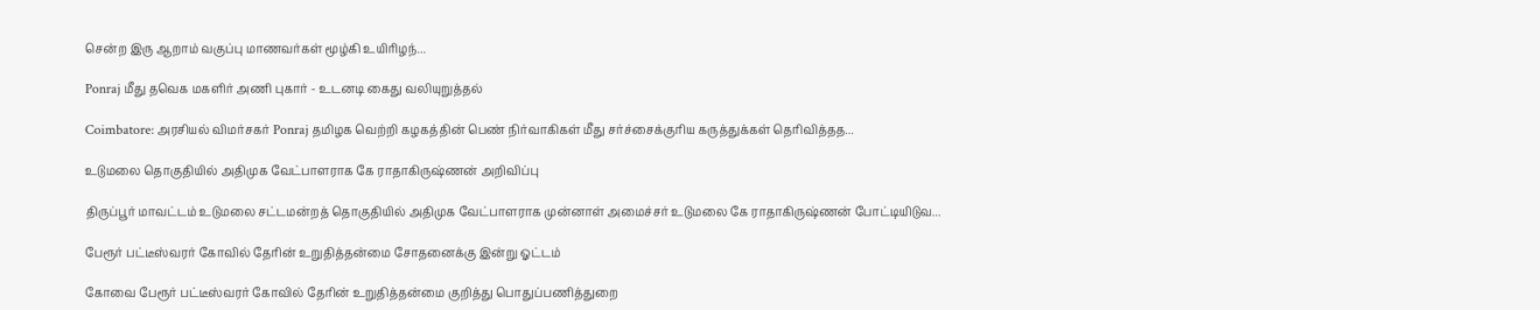சென்ற இரு ஆறாம் வகுப்பு மாணவர்கள் மூழ்கி உயிரிழந்...

Ponraj மீது தவெக மகளிர் அணி புகார் - உடனடி கைது வலியுறுத்தல்

Coimbatore: அரசியல் விமர்சகர் Ponraj தமிழக வெற்றி கழகத்தின் பெண் நிர்வாகிகள் மீது சர்ச்சைக்குரிய கருத்துக்கள் தெரிவித்தத...

உடுமலை தொகுதியில் அதிமுக வேட்பாளராக கே ராதாகிருஷ்ணன் அறிவிப்பு

திருப்பூர் மாவட்டம் உடுமலை சட்டமன்றத் தொகுதியில் அதிமுக வேட்பாளராக முன்னாள் அமைச்சர் உடுமலை கே ராதாகிருஷ்ணன் போட்டியிடுவ...

பேரூர் பட்டீஸ்வரர் கோவில் தேரின் உறுதித்தன்மை சோதனைக்கு இன்று ஓட்டம்

கோவை பேரூர் பட்டீஸ்வரர் கோவில் தேரின் உறுதித்தன்மை குறித்து பொதுப்பணித்துறை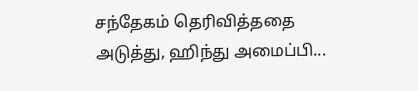சந்தேகம் தெரிவித்ததை அடுத்து, ஹிந்து அமைப்பி...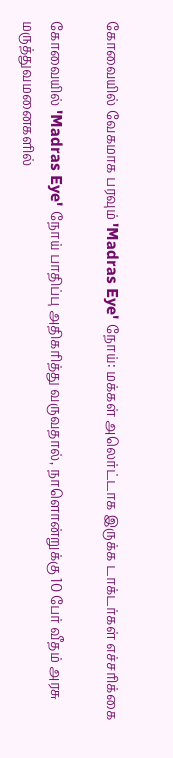கோவையில் வேகமாக பரவும் 'Madras Eye' நோய்: மக்கள் அலெர்ட்டாக இருக்க டாக்டர்கள் எச்சரிக்கை

கோவையில் 'Madras Eye' நோய் பாதிப்பு அதிகரித்து வருவதால், நாளொன்றுக்கு 10 பேர் வீதம் அரசு மருத்துவமனைகளில்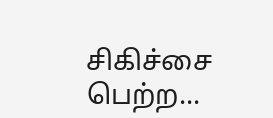சிகிச்சை பெற்ற...